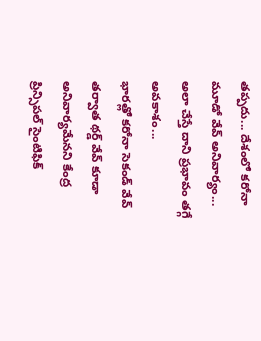తప్పదు... దేశంలో కరోనా మూడో వేవ్ అనివార్యం... అలా చేస్తే దాని ప్రభావం తగ్గే అవకాశం...
భారత్లో కరోనా సెకండ్ వేవ్ తర్వాత థర్డ్ వేవ్ కూడా అనివార్యమేనని కేంద్ర ప్రిన్సిపల్ సైంటిఫిక్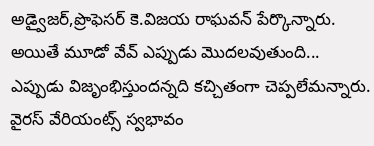అడ్వైజర్,ప్రొఫెసర్ కె.విజయ రాఘవన్ పేర్కొన్నారు. అయితే మూడో వేవ్ ఎప్పుడు మొదలవుతుంది... ఎప్పుడు విజృంభిస్తుందన్నది కచ్చితంగా చెప్పలేమన్నారు. వైరస్ వేరియంట్స్ స్వభావం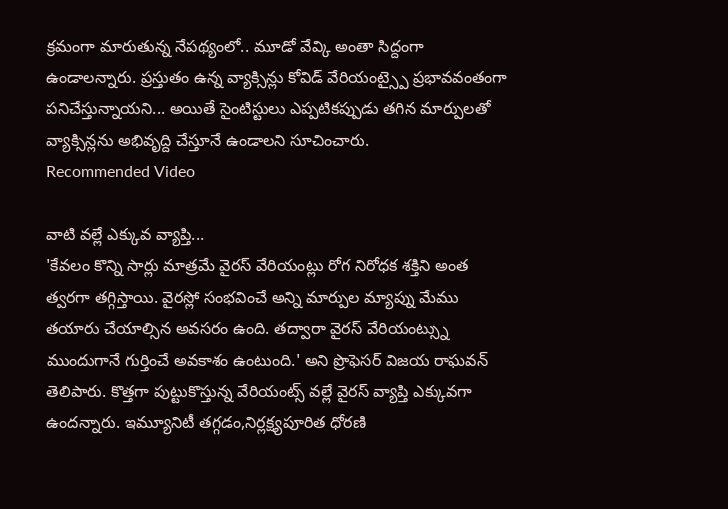క్రమంగా మారుతున్న నేపథ్యంలో.. మూడో వేవ్కి అంతా సిద్దంగా ఉండాలన్నారు. ప్రస్తుతం ఉన్న వ్యాక్సిన్లు కోవిడ్ వేరియంట్స్పై ప్రభావవంతంగా పనిచేస్తున్నాయని... అయితే సైంటిస్టులు ఎప్పటికప్పుడు తగిన మార్పులతో వ్యాక్సిన్లను అభివృద్ది చేస్తూనే ఉండాలని సూచించారు.
Recommended Video

వాటి వల్లే ఎక్కువ వ్యాప్తి...
'కేవలం కొన్ని సార్లు మాత్రమే వైరస్ వేరియంట్లు రోగ నిరోధక శక్తిని అంత త్వరగా తగ్గిస్తాయి. వైరస్లో సంభవించే అన్ని మార్పుల మ్యాప్ను మేము తయారు చేయాల్సిన అవసరం ఉంది. తద్వారా వైరస్ వేరియంట్స్ను ముందుగానే గుర్తించే అవకాశం ఉంటుంది.' అని ప్రొఫెసర్ విజయ రాఘవన్ తెలిపారు. కొత్తగా పుట్టుకొస్తున్న వేరియంట్స్ వల్లే వైరస్ వ్యాప్తి ఎక్కువగా ఉందన్నారు. ఇమ్యూనిటీ తగ్గడం,నిర్లక్ష్యపూరిత ధోరణి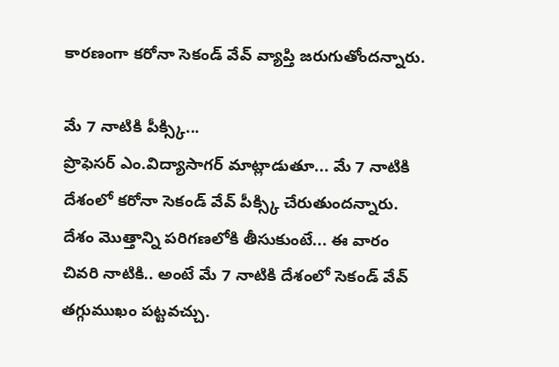కారణంగా కరోనా సెకండ్ వేవ్ వ్యాప్తి జరుగుతోందన్నారు.

మే 7 నాటికి పీక్స్కి...
ప్రొఫెసర్ ఎం.విద్యాసాగర్ మాట్లాడుతూ... మే 7 నాటికి దేశంలో కరోనా సెకండ్ వేవ్ పీక్స్కి చేరుతుందన్నారు. దేశం మొత్తాన్ని పరిగణలోకి తీసుకుంటే... ఈ వారం చివరి నాటికి.. అంటే మే 7 నాటికి దేశంలో సెకండ్ వేవ్ తగ్గుముఖం పట్టవచ్చు.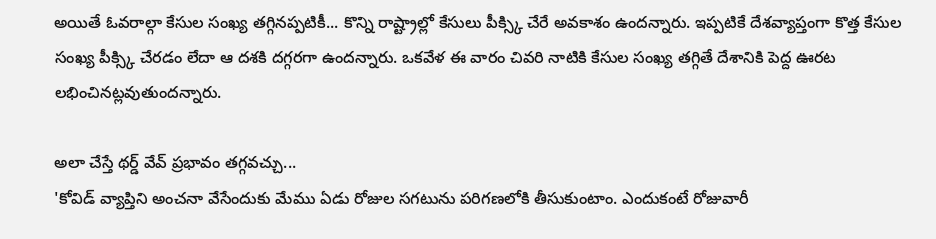అయితే ఓవరాల్గా కేసుల సంఖ్య తగ్గినప్పటికీ... కొన్ని రాష్ట్రాల్లో కేసులు పీక్స్కి చేరే అవకాశం ఉందన్నారు. ఇప్పటికే దేశవ్యాప్తంగా కొత్త కేసుల సంఖ్య పీక్స్కి చేరడం లేదా ఆ దశకి దగ్గరగా ఉందన్నారు. ఒకవేళ ఈ వారం చివరి నాటికి కేసుల సంఖ్య తగ్గితే దేశానికి పెద్ద ఊరట లభించినట్లవుతుందన్నారు.

అలా చేస్తే థర్డ్ వేవ్ ప్రభావం తగ్గవచ్చు...
'కోవిడ్ వ్యాప్తిని అంచనా వేసేందుకు మేము ఏడు రోజుల సగటును పరిగణలోకి తీసుకుంటాం. ఎందుకంటే రోజువారీ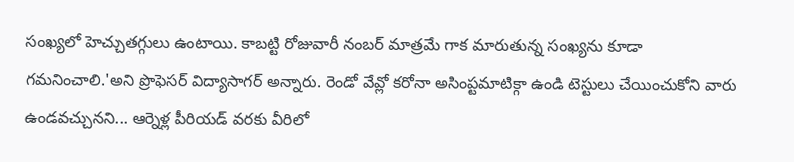సంఖ్యలో హెచ్చుతగ్గులు ఉంటాయి. కాబట్టి రోజువారీ నంబర్ మాత్రమే గాక మారుతున్న సంఖ్యను కూడా గమనించాలి.'అని ప్రొఫెసర్ విద్యాసాగర్ అన్నారు. రెండో వేవ్లో కరోనా అసింప్టమాటిక్గా ఉండి టెస్టులు చేయించుకోని వారు ఉండవచ్చునని... ఆర్నెళ్ల పీరియడ్ వరకు వీరిలో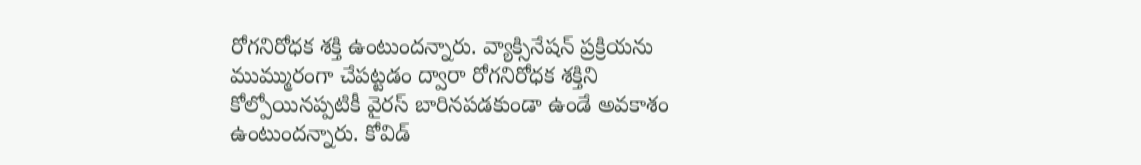రోగనిరోధక శక్తి ఉంటుందన్నారు. వ్యాక్సినేషన్ ప్రక్రియను ముమ్మురంగా చేపట్టడం ద్వారా రోగనిరోధక శక్తిని కోల్పోయినప్పటికీ వైరస్ బారినపడకుండా ఉండే అవకాశం ఉంటుందన్నారు. కోవిడ్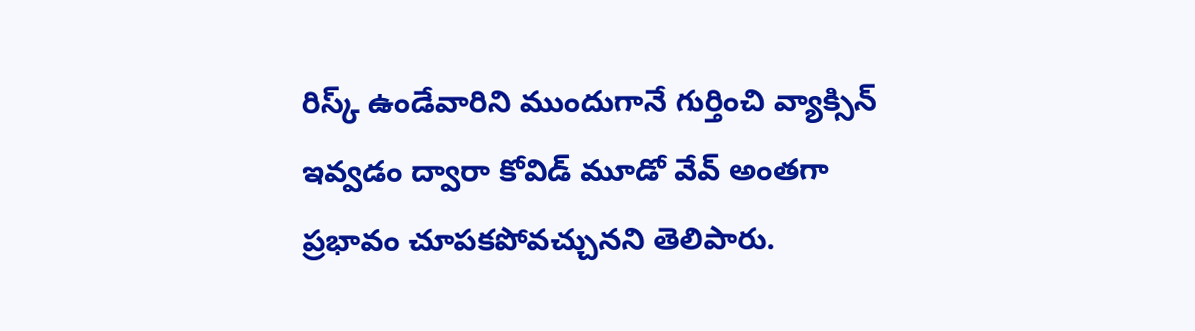రిస్క్ ఉండేవారిని ముందుగానే గుర్తించి వ్యాక్సిన్ ఇవ్వడం ద్వారా కోవిడ్ మూడో వేవ్ అంతగా ప్రభావం చూపకపోవచ్చునని తెలిపారు.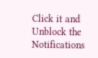Click it and Unblock the Notifications